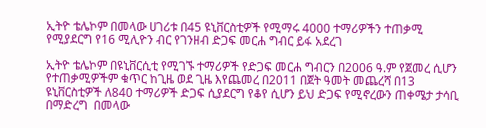ኢትዮ ቴሌኮም በመላው ሀገሪቱ በ45 ዩኒቨርስቲዎች የሚማሩ 4000 ተማሪዎችን ተጠቃሚ የሚያደርግ የ16 ሚሊዮን ብር የገንዘብ ድጋፍ መርሐ ግብር ይፋ አደረገ

ኢትዮ ቴሌኮም በዩኒቨርሲቲ የሚገኙ ተማሪዎች የድጋፍ መርሐ ግብርን በ2006 ዓ.ም የጀመረ ሲሆን የተጠቃሚዎችም ቁጥር ከጊዜ ወደ ጊዜ እየጨመረ በ2011 በጀት ዓመት መጨረሻ በ13 ዩኒቨርስቲዎች ለ840 ተማሪዎች ድጋፍ ሲያደርግ የቆየ ሲሆን ይህ ድጋፍ የሚኖረውን ጠቀሜታ ታሳቢ በማድረግ  በመላው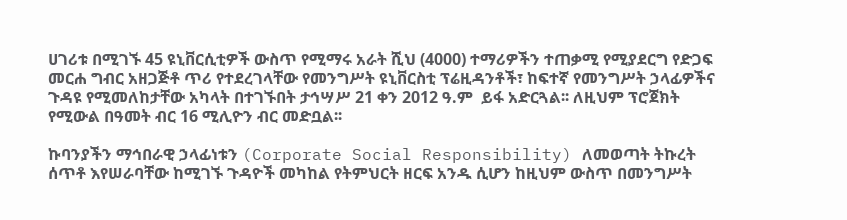ሀገሪቱ በሚገኙ 45 ዩኒቨርሲቲዎች ውስጥ የሚማሩ አራት ሺህ (4000) ተማሪዎችን ተጠቃሚ የሚያደርግ የድጋፍ መርሐ ግብር አዘጋጅቶ ጥሪ የተደረገላቸው የመንግሥት ዩኒቨርስቲ ፕሬዚዳንቶች፣ ከፍተኛ የመንግሥት ኃላፊዎችና ጉዳዩ የሚመለከታቸው አካላት በተገኙበት ታኅሣሥ 21 ቀን 2012 ዓ.ም  ይፋ አድርጓል፡፡ ለዚህም ፕሮጀክት የሚውል በዓመት ብር 16 ሚሊዮን ብር መድቧል፡፡

ኩባንያችን ማኅበራዊ ኃላፊነቱን (Corporate Social Responsibility) ለመወጣት ትኩረት ሰጥቶ እየሠራባቸው ከሚገኙ ጉዳዮች መካከል የትምህርት ዘርፍ አንዱ ሲሆን ከዚህም ውስጥ በመንግሥት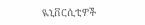ዪኒቨርሲቲዎች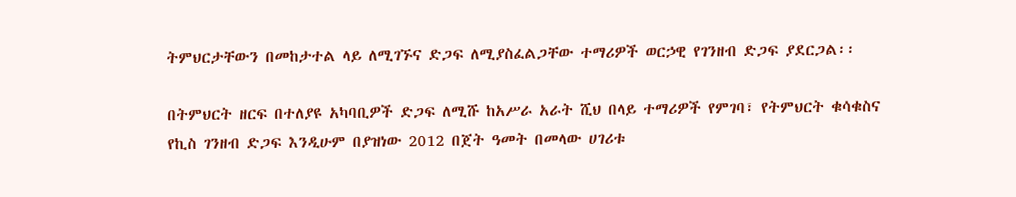ትምህርታቸውን በመከታተል ላይ ለሚገኙና ድጋፍ ለሚያስፈልጋቸው ተማሪዎች ወርኃዊ የገንዘብ ድጋፍ ያደርጋል፡፡

በትምህርት ዘርፍ በተለያዩ አካባቢዎች ድጋፍ ለሚሹ ከአሥራ አራት ሺህ በላይ ተማሪዎች የምገባ፣ የትምህርት ቁሳቁስና የኪስ ገንዘብ ድጋፍ እንዲሁም በያዝነው 2012 በጀት ዓመት በመላው ሀገሪቱ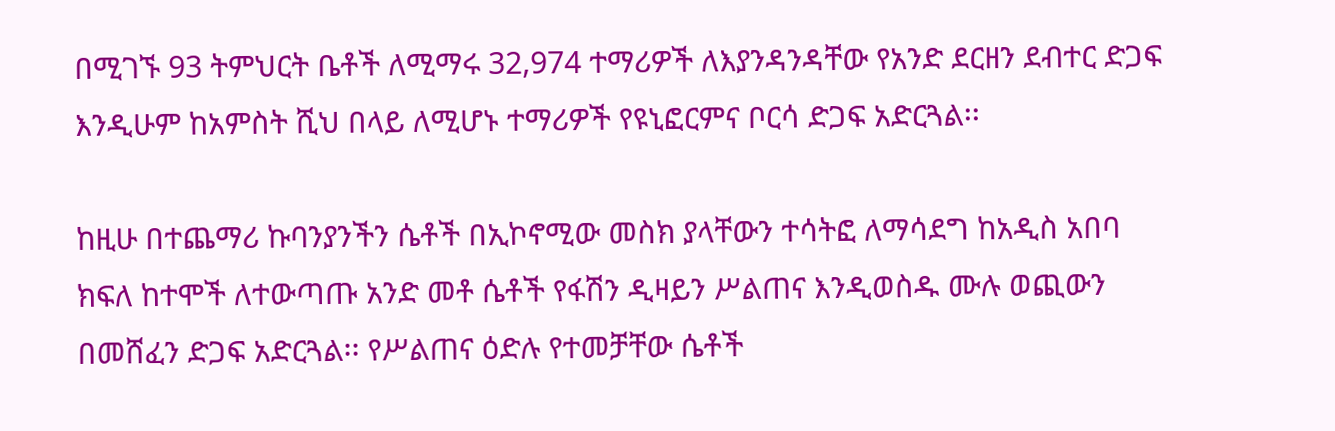በሚገኙ 93 ትምህርት ቤቶች ለሚማሩ 32,974 ተማሪዎች ለእያንዳንዳቸው የአንድ ደርዘን ደብተር ድጋፍ እንዲሁም ከአምስት ሺህ በላይ ለሚሆኑ ተማሪዎች የዩኒፎርምና ቦርሳ ድጋፍ አድርጓል፡፡

ከዚሁ በተጨማሪ ኩባንያንችን ሴቶች በኢኮኖሚው መስክ ያላቸውን ተሳትፎ ለማሳደግ ከአዲስ አበባ ክፍለ ከተሞች ለተውጣጡ አንድ መቶ ሴቶች የፋሽን ዲዛይን ሥልጠና እንዲወስዱ ሙሉ ወጪውን በመሸፈን ድጋፍ አድርጓል፡፡ የሥልጠና ዕድሉ የተመቻቸው ሴቶች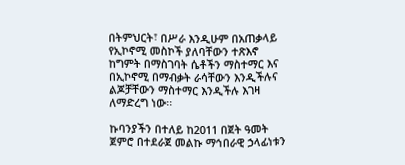በትምህርት፣ በሥራ እንዲሁም በአጠቃላይ የኢኮኖሚ መስኮች ያለባቸውን ተጽእኖ ከግምት በማስገባት ሴቶችን ማስተማር እና በኢኮኖሚ በማብቃት ራሳቸውን እንዲችሉና ልጆቻቸውን ማስተማር እንዲችሉ እገዛ ለማድረግ ነው፡፡

ኩባንያችን በተለይ ከ2011 በጀት ዓመት ጀምሮ በተደራጀ መልኩ ማኅበራዊ ኃላፊነቱን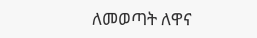ለመወጣት ለዋና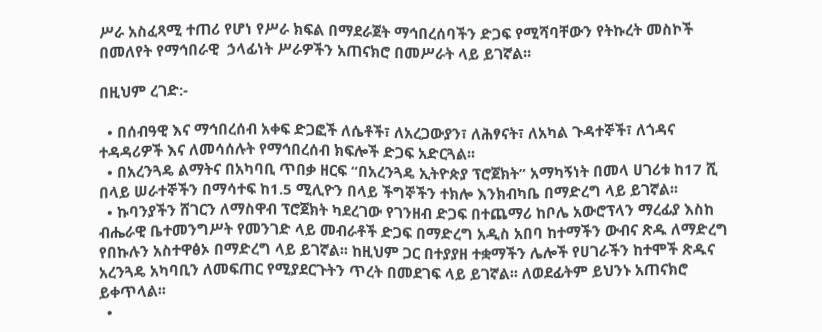ሥራ አስፈጻሚ ተጠሪ የሆነ የሥራ ክፍል በማደራጀት ማኅበረሰባችን ድጋፍ የሚሻባቸውን የትኩረት መስኮች በመለየት የማኅበራዊ  ኃላፊነት ሥራዎችን አጠናክሮ በመሥራት ላይ ይገኛል፡፡

በዚህም ረገድ:-

  • በሰብዓዊ እና ማኅበረሰብ አቀፍ ድጋፎች ለሴቶች፣ ለአረጋውያን፣ ለሕፃናት፣ ለአካል ጉዳተኞች፣ ለጎዳና ተዳዳሪዎች እና ለመሳሰሉት የማኅበረሰብ ክፍሎች ድጋፍ አድርጓል፡፡
  • በአረንጓዴ ልማትና በአካባቢ ጥበቃ ዘርፍ “በአረንጓዴ ኢትዮጵያ ፕሮጀክት” አማካኝነት በመላ ሀገሪቱ ከ17 ሺ በላይ ሠራተኞችን በማሳተፍ ከ1.5 ሚሊዮን በላይ ችግኞችን ተክሎ እንክብካቤ በማድረግ ላይ ይገኛል፡፡
  • ኩባንያችን ሸገርን ለማስዋብ ፕሮጀክት ካደረገው የገንዘብ ድጋፍ በተጨማሪ ከቦሌ አውሮፕላን ማረፊያ እስከ ብሔራዊ ቤተመንግሥት የመንገድ ላይ መብራቶች ድጋፍ በማድረግ አዲስ አበባ ከተማችን ውብና ጽዱ ለማድረግ የበኩሉን አስተዋፅኦ በማድረግ ላይ ይገኛል፡፡ ከዚህም ጋር በተያያዘ ተቋማችን ሌሎች የሀገራችን ከተሞች ጽዱና አረንጓዴ አካባቢን ለመፍጠር የሚያደርጉትን ጥረት በመደገፍ ላይ ይገኛል፡፡ ለወደፊትም ይህንኑ አጠናክሮ ይቀጥላል፡፡
  •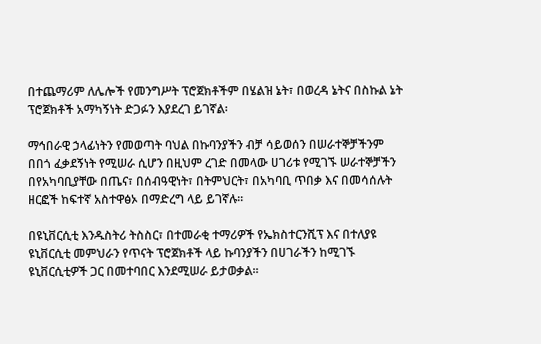በተጨማሪም ለሌሎች የመንግሥት ፕሮጀክቶችም በሄልዝ ኔት፣ በወረዳ ኔትና በስኩል ኔት ፕሮጀክቶች አማካኝነት ድጋፉን እያደረገ ይገኛል፡

ማኅበራዊ ኃላፊነትን የመወጣት ባህል በኩባንያችን ብቻ ሳይወሰን በሠራተኞቻችንም በበጎ ፈቃደኝነት የሚሠራ ሲሆን በዚህም ረገድ በመላው ሀገሪቱ የሚገኙ ሠራተኞቻችን በየአካባቢያቸው በጤና፣ በሰብዓዊነት፣ በትምህርት፣ በአካባቢ ጥበቃ እና በመሳሰሉት ዘርፎች ከፍተኛ አስተዋፅኦ በማድረግ ላይ ይገኛሉ፡፡

በዩኒቨርሲቲ እንዱስትሪ ትስስር፣ በተመራቂ ተማሪዎች የኤክስተርንሺፕ እና በተለያዩ ዩኒቨርሲቲ መምህራን የጥናት ፕሮጀክቶች ላይ ኩባንያችን በሀገራችን ከሚገኙ ዩኒቨርሲቲዎች ጋር በመተባበር እንደሚሠራ ይታወቃል፡፡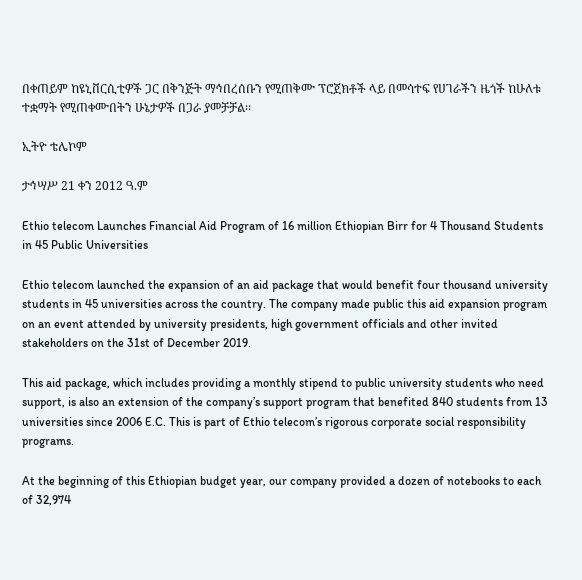በቀጠይም ከዩኒቨርሲቲዎች ጋር በቅንጅት ማኅበረሰቡን የሚጠቅሙ ፕሮጀክቶች ላይ በመሳተፍ የሀገራችን ዜጎች ከሁለቱ ተቋማት የሚጠቀሙበትን ሁኔታዎች በጋራ ያመቻቻል፡፡

ኢትዮ ቴሌኮም

ታኅሣሥ 21 ቀን 2012 ዓ.ም

Ethio telecom Launches Financial Aid Program of 16 million Ethiopian Birr for 4 Thousand Students in 45 Public Universities

Ethio telecom launched the expansion of an aid package that would benefit four thousand university students in 45 universities across the country. The company made public this aid expansion program on an event attended by university presidents, high government officials and other invited stakeholders on the 31st of December 2019.

This aid package, which includes providing a monthly stipend to public university students who need support, is also an extension of the company’s support program that benefited 840 students from 13 universities since 2006 E.C. This is part of Ethio telecom’s rigorous corporate social responsibility programs.

At the beginning of this Ethiopian budget year, our company provided a dozen of notebooks to each of 32,974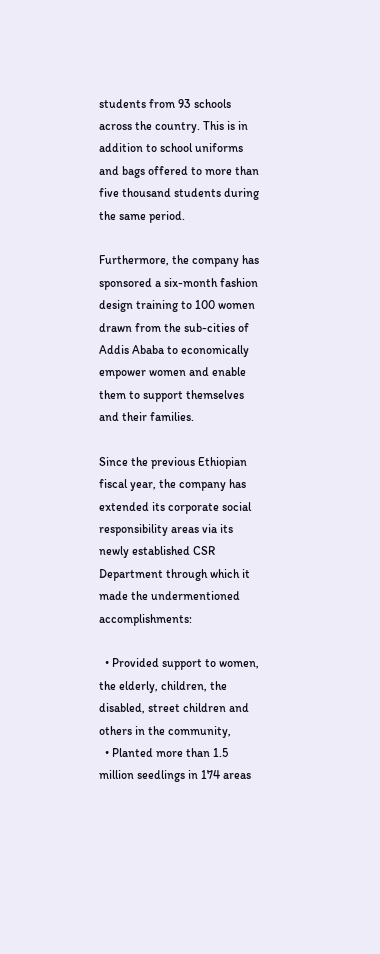students from 93 schools across the country. This is in addition to school uniforms and bags offered to more than five thousand students during the same period.

Furthermore, the company has sponsored a six-month fashion design training to 100 women drawn from the sub-cities of Addis Ababa to economically empower women and enable them to support themselves and their families.

Since the previous Ethiopian fiscal year, the company has extended its corporate social responsibility areas via its newly established CSR Department through which it made the undermentioned accomplishments:

  • Provided support to women, the elderly, children, the disabled, street children and others in the community,
  • Planted more than 1.5 million seedlings in 174 areas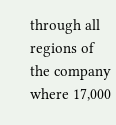through all regions of the company where 17,000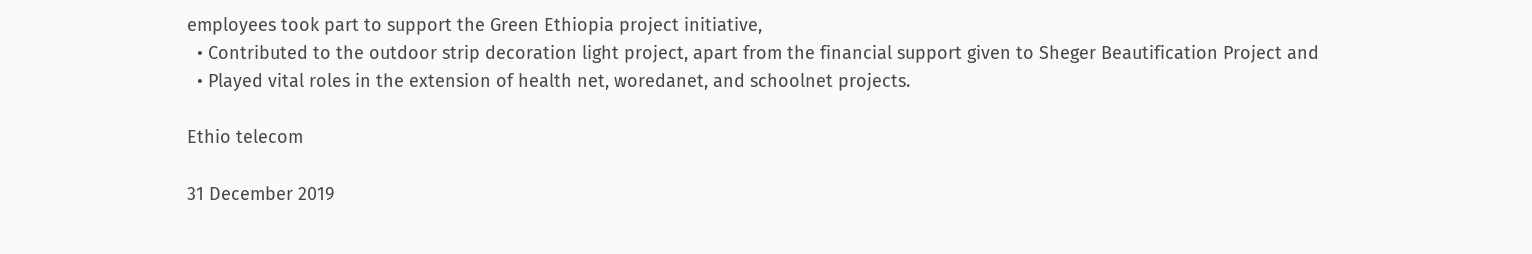employees took part to support the Green Ethiopia project initiative,
  • Contributed to the outdoor strip decoration light project, apart from the financial support given to Sheger Beautification Project and
  • Played vital roles in the extension of health net, woredanet, and schoolnet projects.

Ethio telecom

31 December 2019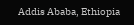Addis Ababa, Ethiopia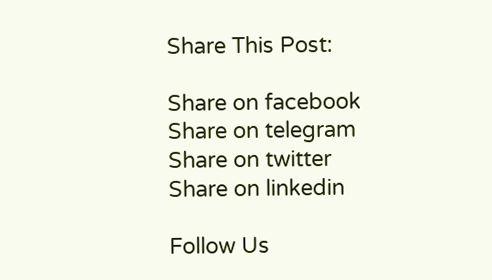Share This Post:

Share on facebook
Share on telegram
Share on twitter
Share on linkedin

Follow Us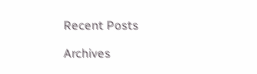Recent Posts

Archives